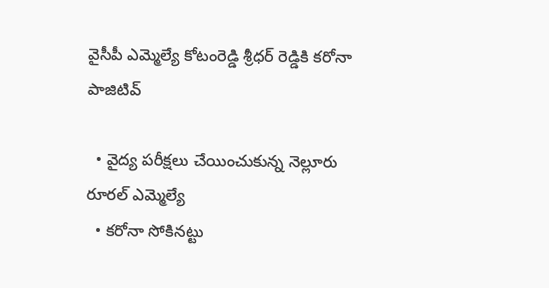వైసీపీ ఎమ్మెల్యే కోటంరెడ్డి శ్రీధర్ రెడ్డికి కరోనా పాజిటివ్

  • వైద్య పరీక్షలు చేయించుకున్న నెల్లూరు రూరల్ ఎమ్మెల్యే
  • కరోనా సోకినట్టు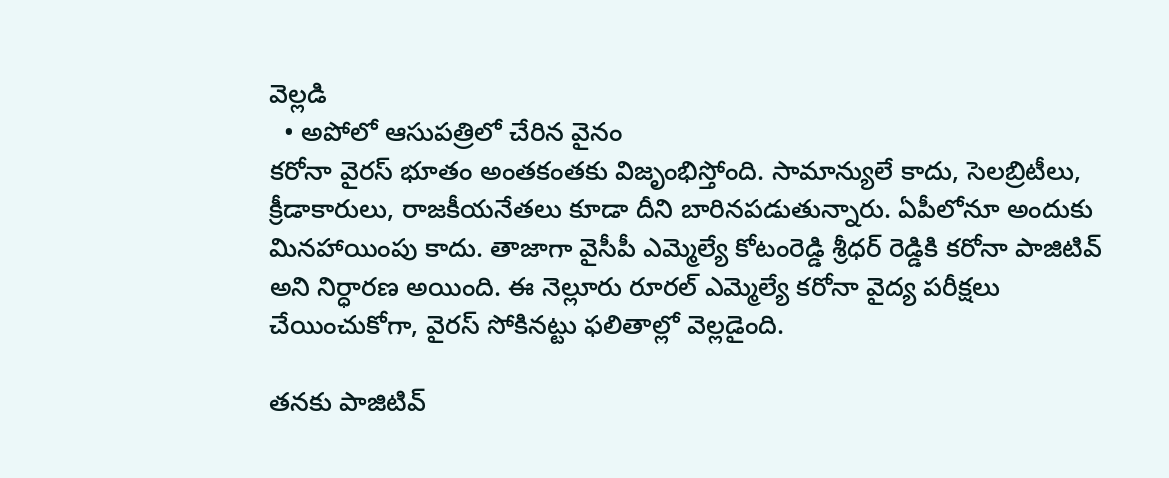వెల్లడి
  • అపోలో ఆసుపత్రిలో చేరిన వైనం
కరోనా వైరస్ భూతం అంతకంతకు విజృంభిస్తోంది. సామాన్యులే కాదు, సెలబ్రిటీలు, క్రీడాకారులు, రాజకీయనేతలు కూడా దీని బారినపడుతున్నారు. ఏపీలోనూ అందుకు మినహాయింపు కాదు. తాజాగా వైసీపీ ఎమ్మెల్యే కోటంరెడ్డి శ్రీధర్ రెడ్డికి కరోనా పాజిటివ్ అని నిర్ధారణ అయింది. ఈ నెల్లూరు రూరల్ ఎమ్మెల్యే కరోనా వైద్య పరీక్షలు చేయించుకోగా, వైరస్ సోకినట్టు ఫలితాల్లో వెల్లడైంది.

తనకు పాజిటివ్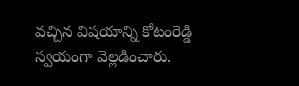వచ్చిన విషయాన్ని కోటంరెడ్డి స్వయంగా వెల్లడించారు.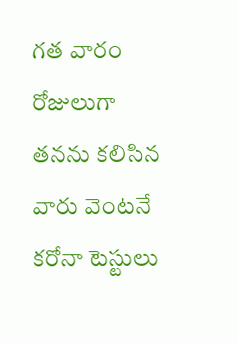గత వారం రోజులుగా తనను కలిసిన వారు వెంటనే కరోనా టెస్టులు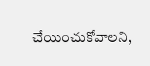చేయించుకోవాలని,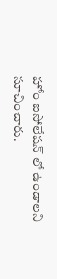హోం ఐసోలేషన్ లో ఉండాలని సూచించారు.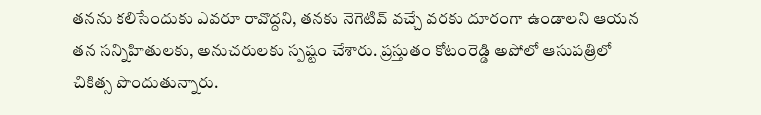తనను కలిసేందుకు ఎవరూ రావొద్దని, తనకు నెగెటివ్ వచ్చే వరకు దూరంగా ఉండాలని ఆయన తన సన్నిహితులకు, అనుచరులకు స్పష్టం చేశారు. ప్రస్తుతం కోటంరెడ్డి అపోలో ఆసుపత్రిలో చికిత్స పొందుతున్నారు.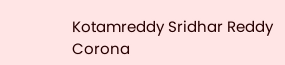Kotamreddy Sridhar Reddy
Corona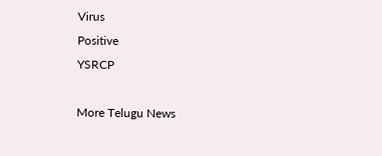Virus
Positive
YSRCP

More Telugu News